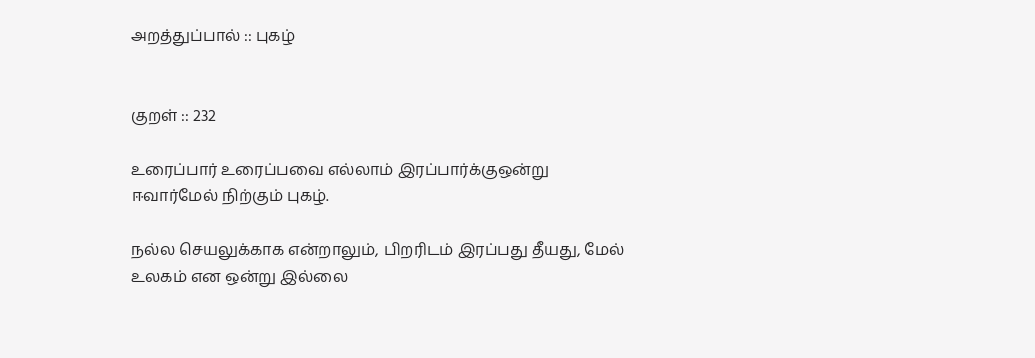அறத்துப்பால் :: புகழ்


குறள் :: 232

உரைப்பார் உரைப்பவை எல்லாம் இரப்பார்க்குஒன்று
ஈவார்மேல் நிற்கும் புகழ்.

நல்ல செயலுக்காக என்றாலும், பிறரிடம் இரப்பது தீயது, மேல் உலகம் என ஒன்று இல்லை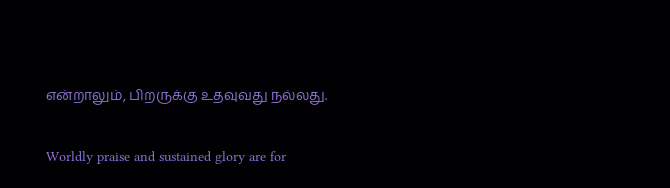என்றாலும், பிறருக்கு உதவுவது நல்லது.

Worldly praise and sustained glory are for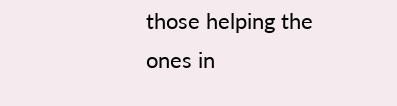those helping the ones in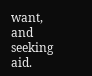want, and seeking aid.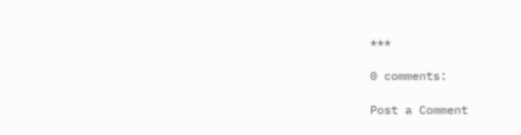***

0 comments:

Post a Comment